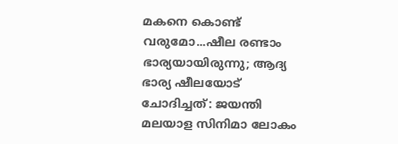മകനെ കൊണ്ട് വരുമോ...ഷീല രണ്ടാം ഭാര്യയായിരുന്നു; ആദ്യ ഭാര്യ ഷീലയോട് ചോദിച്ചത്: ജയന്തി
മലയാള സിനിമാ ലോകം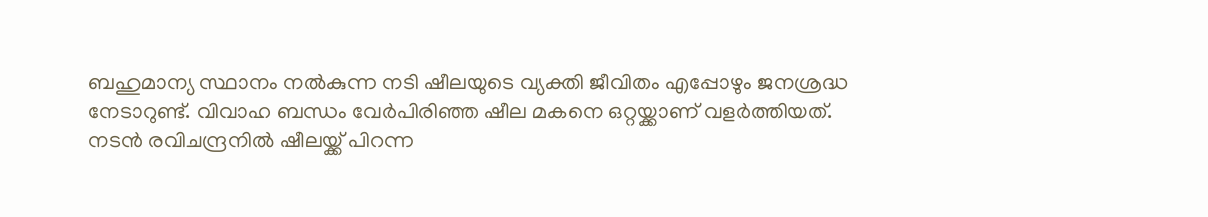ബഹുമാന്യ സ്ഥാനം നൽകുന്ന നടി ഷീലയുടെ വ്യക്തി ജീവിതം എപ്പോഴും ജനശ്രദ്ധ നേടാറുണ്ട്. വിവാഹ ബന്ധം വേർപിരിഞ്ഞ ഷീല മകനെ ഒറ്റയ്ക്കാണ് വളർത്തിയത്. നടൻ രവിചന്ദ്രനിൽ ഷീലയ്ക്ക് പിറന്ന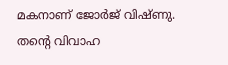മകനാണ് ജോർജ് വിഷ്ണു. തന്റെ വിവാഹ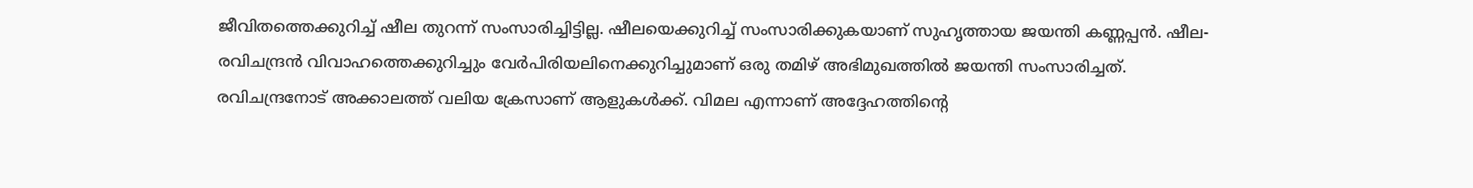ജീവിതത്തെക്കുറിച്ച് ഷീല തുറന്ന് സംസാരിച്ചിട്ടില്ല. ഷീലയെക്കുറിച്ച് സംസാരിക്കുകയാണ് സുഹൃത്തായ ജയന്തി കണ്ണപ്പൻ. ഷീല- രവിചന്ദ്രൻ വിവാഹത്തെക്കുറിച്ചും വേർപിരിയലിനെക്കുറിച്ചുമാണ് ഒരു തമിഴ് അഭിമുഖത്തിൽ ജയന്തി സംസാരിച്ചത്.
രവിചന്ദ്രനോട് അക്കാലത്ത് വലിയ ക്രേസാണ് ആളുകൾക്ക്. വിമല എന്നാണ് അദ്ദേഹത്തിന്റെ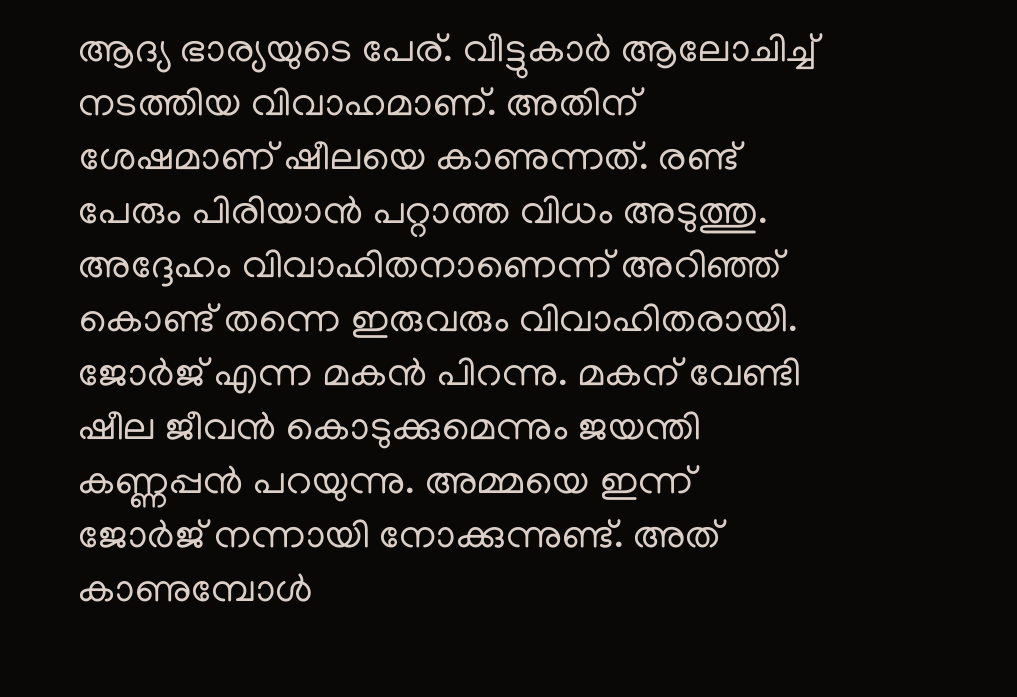ആദ്യ ഭാര്യയുടെ പേര്. വീട്ടുകാർ ആലോചിച്ച് നടത്തിയ വിവാഹമാണ്. അതിന് ശേഷമാണ് ഷീലയെ കാണുന്നത്. രണ്ട് പേരും പിരിയാൻ പറ്റാത്ത വിധം അടുത്തു. അദ്ദേഹം വിവാഹിതനാണെന്ന് അറിഞ്ഞ് കൊണ്ട് തന്നെ ഇരുവരും വിവാഹിതരായി. ജോർജ് എന്ന മകൻ പിറന്നു. മകന് വേണ്ടി ഷീല ജീവൻ കൊടുക്കുമെന്നും ജയന്തി കണ്ണപ്പൻ പറയുന്നു. അമ്മയെ ഇന്ന് ജോർജ് നന്നായി നോക്കുന്നുണ്ട്. അത് കാണുമ്പോൾ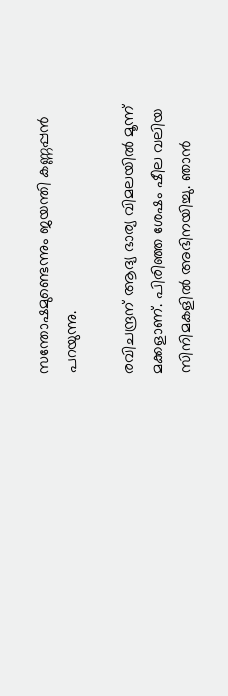സന്തോഷമുണ്ടെന്നും ജയന്തി കണ്ണപ്പൻ പറയുന്നു.

രവിചന്ദ്രന് ആദ്യ ഭാര്യ വിമലയിൽ മൂന്ന് മക്കളാണ്. പിരിഞ്ഞ ശേഷം ഷീല വലിയ സിനിമകളിൽ അഭിനയിച്ചു. ഞാൻ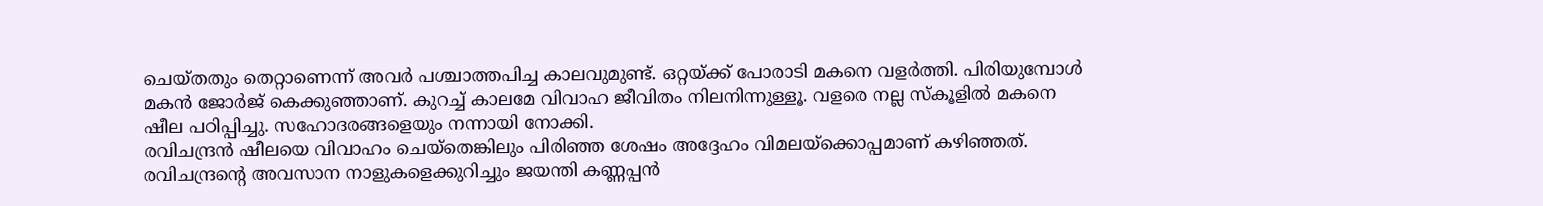ചെയ്തതും തെറ്റാണെന്ന് അവർ പശ്ചാത്തപിച്ച കാലവുമുണ്ട്. ഒറ്റയ്ക്ക് പോരാടി മകനെ വളർത്തി. പിരിയുമ്പോൾ മകൻ ജോർജ് കെക്കുഞ്ഞാണ്. കുറച്ച് കാലമേ വിവാഹ ജീവിതം നിലനിന്നുള്ളൂ. വളരെ നല്ല സ്കൂളിൽ മകനെ ഷീല പഠിപ്പിച്ചു. സഹോദരങ്ങളെയും നന്നായി നോക്കി.
രവിചന്ദ്രൻ ഷീലയെ വിവാഹം ചെയ്തെങ്കിലും പിരിഞ്ഞ ശേഷം അദ്ദേഹം വിമലയ്ക്കൊപ്പമാണ് കഴിഞ്ഞത്. രവിചന്ദ്രന്റെ അവസാന നാളുകളെക്കുറിച്ചും ജയന്തി കണ്ണപ്പൻ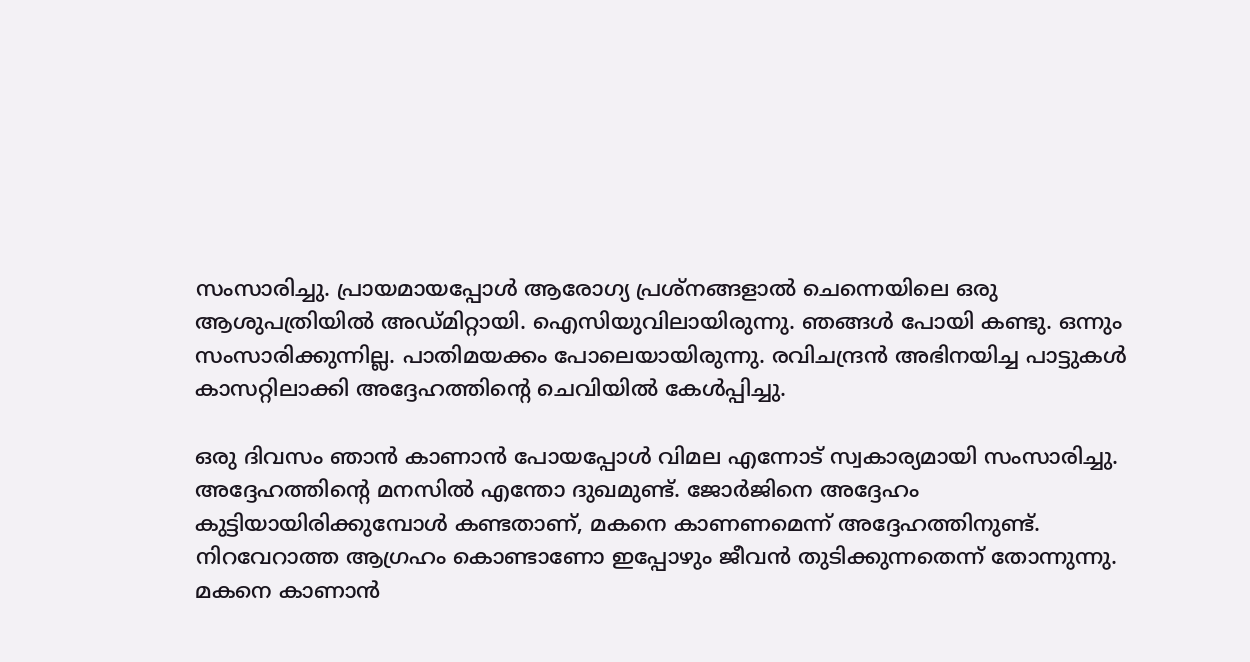സംസാരിച്ചു. പ്രായമായപ്പോൾ ആരോഗ്യ പ്രശ്നങ്ങളാൽ ചെന്നെയിലെ ഒരു ആശുപത്രിയിൽ അഡ്മിറ്റായി. ഐസിയുവിലായിരുന്നു. ഞങ്ങൾ പോയി കണ്ടു. ഒന്നും സംസാരിക്കുന്നില്ല. പാതിമയക്കം പോലെയായിരുന്നു. രവിചന്ദ്രൻ അഭിനയിച്ച പാട്ടുകൾ കാസറ്റിലാക്കി അദ്ദേഹത്തിന്റെ ചെവിയിൽ കേൾപ്പിച്ചു.

ഒരു ദിവസം ഞാൻ കാണാൻ പോയപ്പോൾ വിമല എന്നോട് സ്വകാര്യമായി സംസാരിച്ചു. അദ്ദേഹത്തിന്റെ മനസിൽ എന്തോ ദുഖമുണ്ട്. ജോർജിനെ അദ്ദേഹം കുട്ടിയായിരിക്കുമ്പോൾ കണ്ടതാണ്, മകനെ കാണണമെന്ന് അദ്ദേഹത്തിനുണ്ട്. നിറവേറാത്ത ആഗ്രഹം കൊണ്ടാണോ ഇപ്പോഴും ജീവൻ തുടിക്കുന്നതെന്ന് തോന്നുന്നു. മകനെ കാണാൻ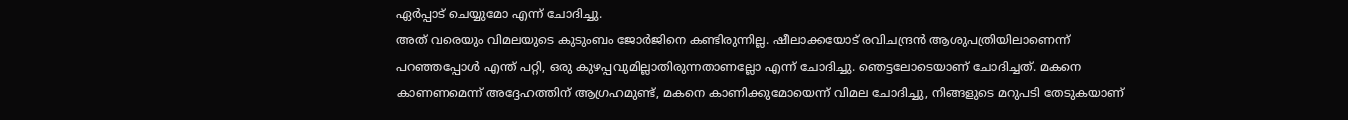ഏർപ്പാട് ചെയ്യുമോ എന്ന് ചോദിച്ചു.
അത് വരെയും വിമലയുടെ കുടുംബം ജോർജിനെ കണ്ടിരുന്നില്ല. ഷീലാക്കയോട് രവിചന്ദ്രൻ ആശുപത്രിയിലാണെന്ന് പറഞ്ഞപ്പോൾ എന്ത് പറ്റി, ഒരു കുഴപ്പവുമില്ലാതിരുന്നതാണല്ലോ എന്ന് ചോദിച്ചു. ഞെട്ടലോടെയാണ് ചോദിച്ചത്. മകനെ കാണണമെന്ന് അദ്ദേഹത്തിന് ആഗ്രഹമുണ്ട്, മകനെ കാണിക്കുമോയെന്ന് വിമല ചോദിച്ചു, നിങ്ങളുടെ മറുപടി തേടുകയാണ്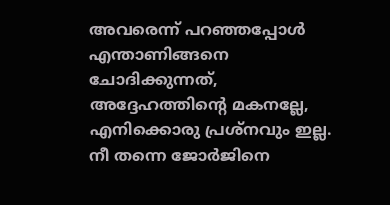അവരെന്ന് പറഞ്ഞപ്പോൾ എന്താണിങ്ങനെ ചോദിക്കുന്നത്, അദ്ദേഹത്തിന്റെ മകനല്ലേ, എനിക്കൊരു പ്രശ്നവും ഇല്ല. നീ തന്നെ ജോർജിനെ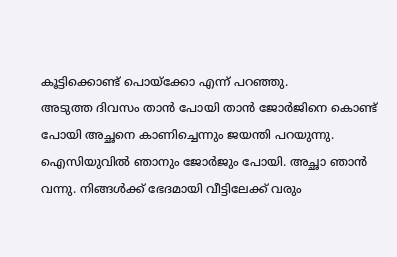കൂട്ടിക്കൊണ്ട് പൊയ്ക്കോ എന്ന് പറഞ്ഞു.
അടുത്ത ദിവസം താൻ പോയി താൻ ജോർജിനെ കൊണ്ട് പോയി അച്ഛനെ കാണിച്ചെന്നും ജയന്തി പറയുന്നു. ഐസിയുവിൽ ഞാനും ജോർജും പോയി. അച്ഛാ ഞാൻ വന്നു. നിങ്ങൾക്ക് ഭേദമായി വീട്ടിലേക്ക് വരും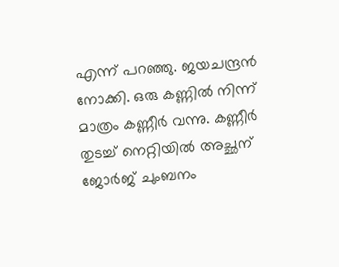എന്ന് പറഞ്ഞു. ജയചന്ദ്രൻ നോക്കി. ഒരു കണ്ണിൽ നിന്ന് മാത്രം കണ്ണീർ വന്നു. കണ്ണീർ തുടച്ച് നെറ്റിയിൽ അച്ഛന് ജോർജ് ചുംബനം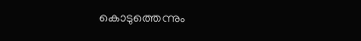കൊടുത്തെന്നും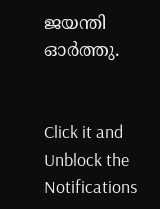ജയന്തി ഓർത്തു.


Click it and Unblock the Notifications